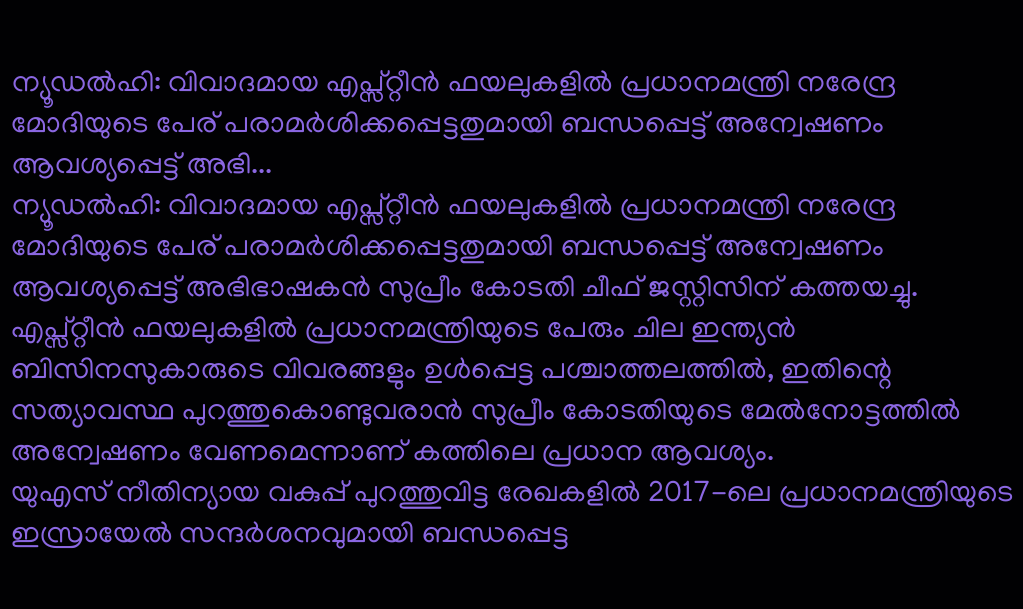ന്യൂഡൽഹി: വിവാദമായ എപ്സ്റ്റീൻ ഫയലുകളിൽ പ്രധാനമന്ത്രി നരേന്ദ്ര മോദിയുടെ പേര് പരാമർശിക്കപ്പെട്ടതുമായി ബന്ധപ്പെട്ട് അന്വേഷണം ആവശ്യപ്പെട്ട് അഭി...
ന്യൂഡൽഹി: വിവാദമായ എപ്സ്റ്റീൻ ഫയലുകളിൽ പ്രധാനമന്ത്രി നരേന്ദ്ര മോദിയുടെ പേര് പരാമർശിക്കപ്പെട്ടതുമായി ബന്ധപ്പെട്ട് അന്വേഷണം ആവശ്യപ്പെട്ട് അഭിഭാഷകൻ സുപ്രീം കോടതി ചീഫ് ജസ്റ്റിസിന് കത്തയച്ചു.
എപ്സ്റ്റീൻ ഫയലുകളിൽ പ്രധാനമന്ത്രിയുടെ പേരും ചില ഇന്ത്യൻ ബിസിനസുകാരുടെ വിവരങ്ങളും ഉൾപ്പെട്ട പശ്ചാത്തലത്തിൽ, ഇതിന്റെ സത്യാവസ്ഥ പുറത്തുകൊണ്ടുവരാൻ സുപ്രീം കോടതിയുടെ മേൽനോട്ടത്തിൽ അന്വേഷണം വേണമെന്നാണ് കത്തിലെ പ്രധാന ആവശ്യം.
യുഎസ് നീതിന്യായ വകുപ്പ് പുറത്തുവിട്ട രേഖകളിൽ 2017-ലെ പ്രധാനമന്ത്രിയുടെ ഇസ്രായേൽ സന്ദർശനവുമായി ബന്ധപ്പെട്ട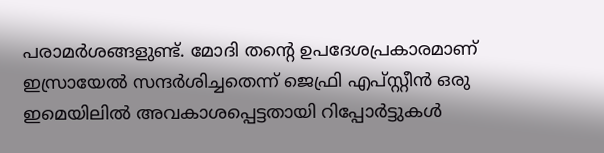പരാമർശങ്ങളുണ്ട്. മോദി തന്റെ ഉപദേശപ്രകാരമാണ് ഇസ്രായേൽ സന്ദർശിച്ചതെന്ന് ജെഫ്രി എപ്സ്റ്റീൻ ഒരു ഇമെയിലിൽ അവകാശപ്പെട്ടതായി റിപ്പോർട്ടുകൾ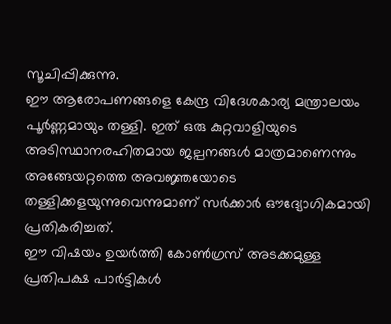സൂചിപ്പിക്കുന്നു.
ഈ ആരോപണങ്ങളെ കേന്ദ്ര വിദേശകാര്യ മന്ത്രാലയം പൂർണ്ണമായും തള്ളി. ഇത് ഒരു കുറ്റവാളിയുടെ അടിസ്ഥാനരഹിതമായ ജല്പനങ്ങൾ മാത്രമാണെന്നും അങ്ങേയറ്റത്തെ അവജ്ഞയോടെ തള്ളിക്കളയുന്നുവെന്നുമാണ് സർക്കാർ ഔദ്യോഗികമായി പ്രതികരിച്ചത്.
ഈ വിഷയം ഉയർത്തി കോൺഗ്രസ് അടക്കമുള്ള പ്രതിപക്ഷ പാർട്ടികൾ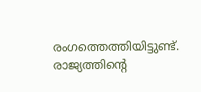രംഗത്തെത്തിയിട്ടുണ്ട്. രാജ്യത്തിന്റെ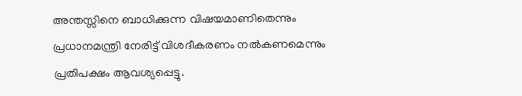അന്തസ്സിനെ ബാധിക്കുന്ന വിഷയമാണിതെന്നും പ്രധാനമന്ത്രി നേരിട്ട് വിശദീകരണം നൽകണമെന്നും പ്രതിപക്ഷം ആവശ്യപ്പെട്ടു.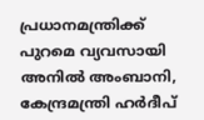പ്രധാനമന്ത്രിക്ക് പുറമെ വ്യവസായി അനിൽ അംബാനി, കേന്ദ്രമന്ത്രി ഹർദീപ്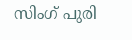സിംഗ് പുരി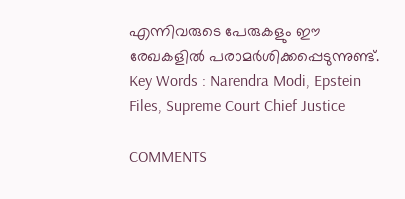എന്നിവരുടെ പേരുകളും ഈ രേഖകളിൽ പരാമർശിക്കപ്പെടുന്നുണ്ട്.
Key Words : Narendra Modi, Epstein Files, Supreme Court Chief Justice

COMMENTS